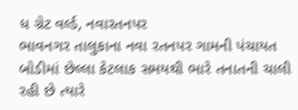ધ ગ્રેટ વર્લ્ડ, નવારતનપર
ભાવનગર તાલુકાના નવા રતનપર ગામની પંચાયત બોડીમાં છેલ્લા કેટલાક સમયથી ભારે તનાતની ચાલી રહી છે ત્યારે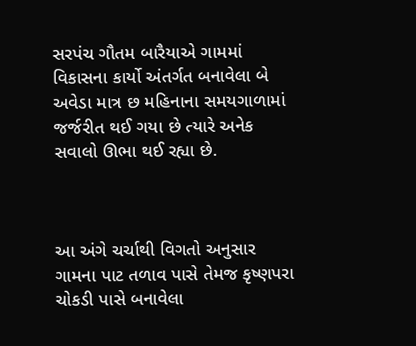સરપંચ ગૌતમ બારૈયાએ ગામમાં વિકાસના કાર્યો અંતર્ગત બનાવેલા બે અવેડા માત્ર છ મહિનાના સમયગાળામાં જર્જરીત થઈ ગયા છે ત્યારે અનેક સવાલો ઊભા થઈ રહ્યા છે.



આ અંગે ચર્ચાથી વિગતો અનુસાર ગામના પાટ તળાવ પાસે તેમજ કૃષ્ણપરા ચોકડી પાસે બનાવેલા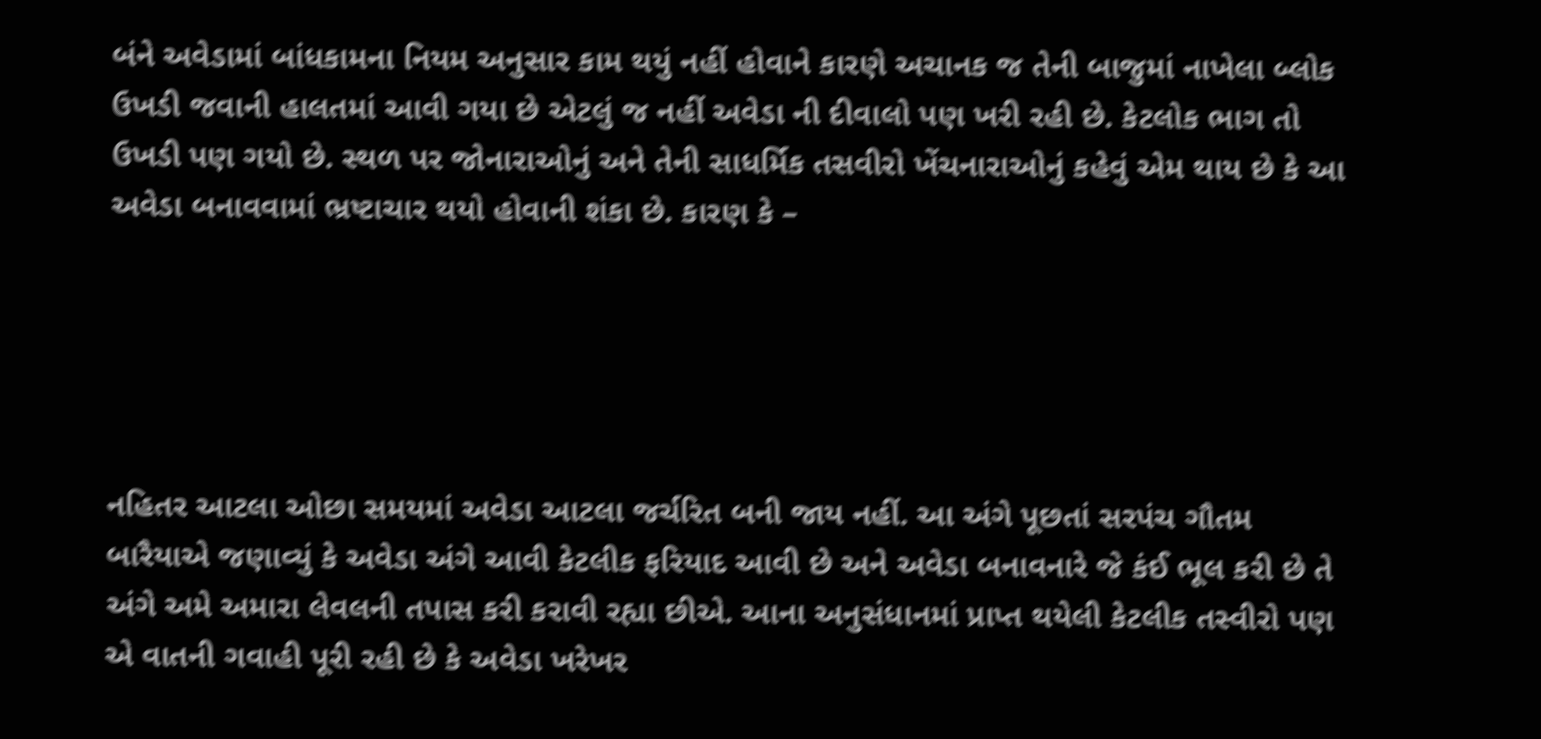બંને અવેડામાં બાંધકામના નિયમ અનુસાર કામ થયું નહીં હોવાને કારણે અચાનક જ તેની બાજુમાં નાખેલા બ્લોક ઉખડી જવાની હાલતમાં આવી ગયા છે એટલું જ નહીં અવેડા ની દીવાલો પણ ખરી રહી છે. કેટલોક ભાગ તો ઉખડી પણ ગયો છે. સ્થળ પર જોનારાઓનું અને તેની સાધર્મિક તસવીરો ખેંચનારાઓનું કહેવું એમ થાય છે કે આ અવેડા બનાવવામાં ભ્રષ્ટાચાર થયો હોવાની શંકા છે. કારણ કે –





નહિતર આટલા ઓછા સમયમાં અવેડા આટલા જર્ચરિત બની જાય નહીં. આ અંગે પૂછતાં સરપંચ ગૌતમ બારૈયાએ જણાવ્યું કે અવેડા અંગે આવી કેટલીક ફરિયાદ આવી છે અને અવેડા બનાવનારે જે કંઈ ભૂલ કરી છે તે અંગે અમે અમારા લેવલની તપાસ કરી કરાવી રહ્યા છીએ. આના અનુસંધાનમાં પ્રાપ્ત થયેલી કેટલીક તસ્વીરો પણ એ વાતની ગવાહી પૂરી રહી છે કે અવેડા ખરેખર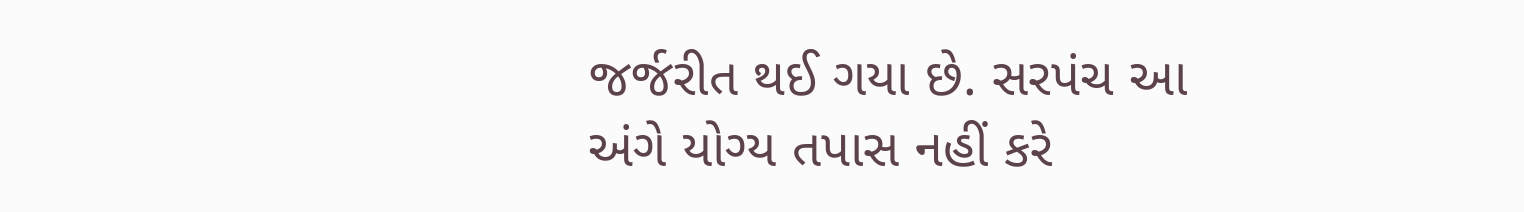જર્જરીત થઈ ગયા છે. સરપંચ આ અંગે યોગ્ય તપાસ નહીં કરે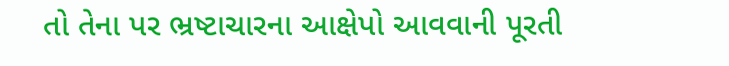તો તેના પર ભ્રષ્ટાચારના આક્ષેપો આવવાની પૂરતી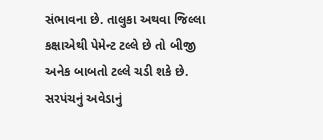સંભાવના છે. તાલુકા અથવા જિલ્લા કક્ષાએથી પેમેન્ટ ટલ્લે છે તો બીજી અનેક બાબતો ટલ્લે ચડી શકે છે. સરપંચનું અવેડાનું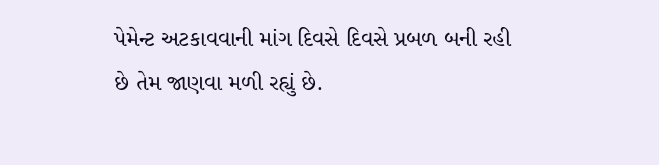પેમેન્ટ અટકાવવાની માંગ દિવસે દિવસે પ્રબળ બની રહી છે તેમ જાણવા મળી રહ્યું છે.